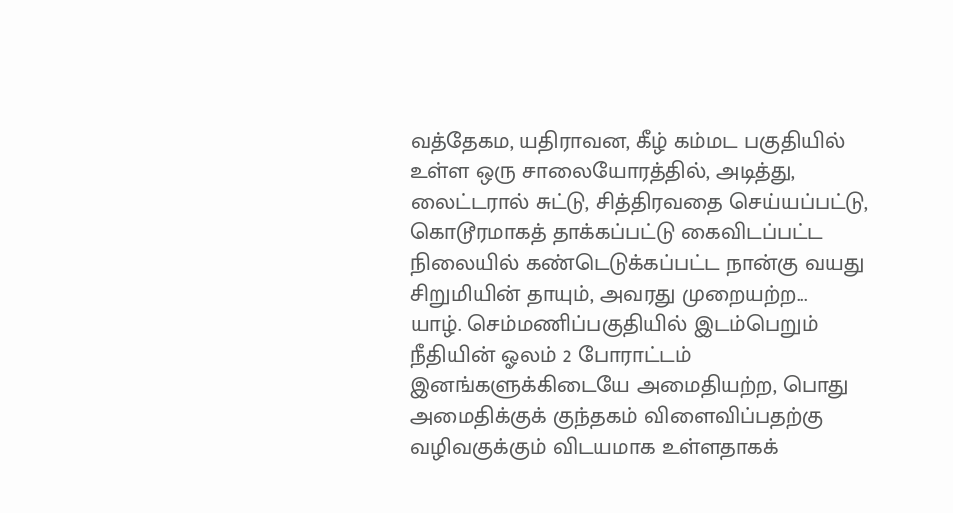வத்தேகம, யதிராவன, கீழ் கம்மட பகுதியில் உள்ள ஒரு சாலையோரத்தில், அடித்து, லைட்டரால் சுட்டு, சித்திரவதை செய்யப்பட்டு, கொடூரமாகத் தாக்கப்பட்டு கைவிடப்பட்ட நிலையில் கண்டெடுக்கப்பட்ட நான்கு வயது சிறுமியின் தாயும், அவரது முறையற்ற...
யாழ். செம்மணிப்பகுதியில் இடம்பெறும் நீதியின் ஓலம் 2 போராட்டம் இனங்களுக்கிடையே அமைதியற்ற, பொது அமைதிக்குக் குந்தகம் விளைவிப்பதற்கு வழிவகுக்கும் விடயமாக உள்ளதாகக்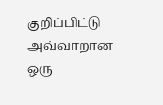குறிப்பிட்டு அவ்வாறான ஒரு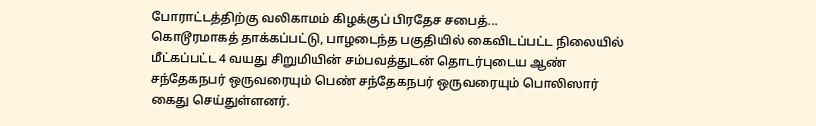போராட்டத்திற்கு வலிகாமம் கிழக்குப் பிரதேச சபைத்...
கொடூரமாகத் தாக்கப்பட்டு, பாழடைந்த பகுதியில் கைவிடப்பட்ட நிலையில் மீட்கப்பட்ட 4 வயது சிறுமியின் சம்பவத்துடன் தொடர்புடைய ஆண் சந்தேகநபர் ஒருவரையும் பெண் சந்தேகநபர் ஒருவரையும் பொலிஸார் கைது செய்துள்ளனர்.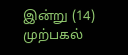இன்று (14) முற்பகல்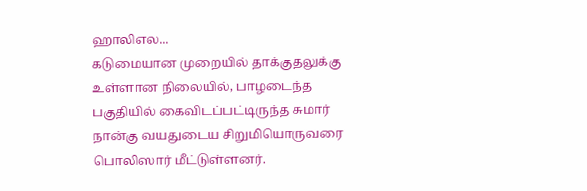ஹாலிஎல...
கடுமையான முறையில் தாக்குதலுக்கு உள்ளான நிலையில், பாழடைந்த பகுதியில் கைவிடப்பட்டிருந்த சுமார் நான்கு வயதுடைய சிறுமியொருவரை பொலிஸார் மீட்டுள்ளனர்.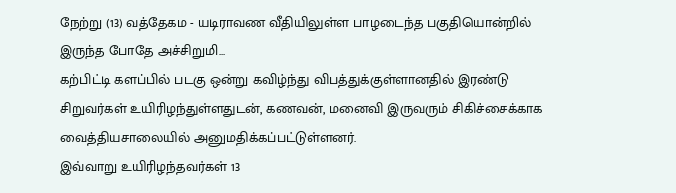நேற்று (13) வத்தேகம - யடிராவண வீதியிலுள்ள பாழடைந்த பகுதியொன்றில் இருந்த போதே அச்சிறுமி...
கற்பிட்டி களப்பில் படகு ஒன்று கவிழ்ந்து விபத்துக்குள்ளானதில் இரண்டு சிறுவர்கள் உயிரிழந்துள்ளதுடன், கணவன், மனைவி இருவரும் சிகிச்சைக்காக வைத்தியசாலையில் அனுமதிக்கப்பட்டுள்ளனர்.
இவ்வாறு உயிரிழந்தவர்கள் 13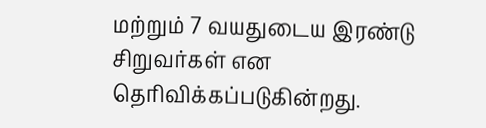மற்றும் 7 வயதுடைய இரண்டு சிறுவர்கள் என தெரிவிக்கப்படுகின்றது.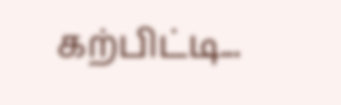கற்பிட்டி...